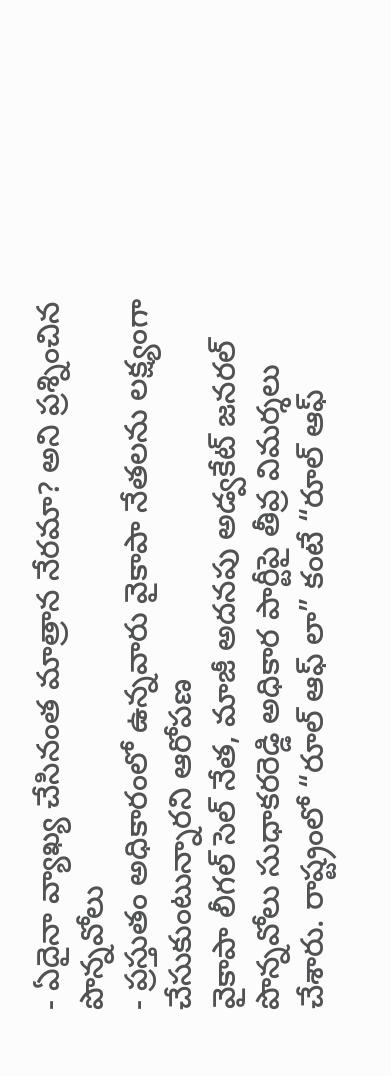- ఏదైనా వ్యాఖ్య చేసినంత మాత్రాన నేరమా? అని ప్రశ్నించిన పొన్నవోలు
- ప్రస్తుతం అధికారంలో ఉన్నవారు వైకాపా నేతలను లక్ష్యంగా చేసుకుంటున్నారని ఆరోపణ
వైకాపా లీగల్ సెల్ నేత, మాజీ అదనపు అడ్వకేట్ జనరల్ పొన్నవోలు సుధాకరరెడ్డి అధికార పార్టీపై తీవ్ర విమర్శలు చేశారు. రాష్ట్రంలో “రూల్ ఆఫ్ లా” కంటే “రూల్ ఆఫ్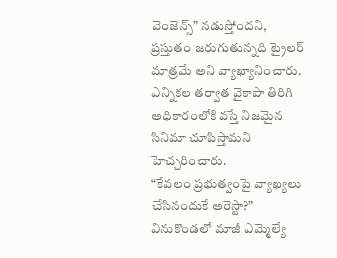వెంజెన్స్” నడుస్తోందని, ప్రస్తుతం జరుగుతున్నది ట్రైలర్ మాత్రమే అని వ్యాఖ్యానించారు. ఎన్నికల తర్వాత వైకాపా తిరిగి అధికారంలోకి వస్తే నిజమైన సినిమా చూపిస్తామని హెచ్చరించారు.
“కేవలం ప్రభుత్వంపై వ్యాఖ్యలు చేసినందుకే అరెస్టా?”
వినుకొండలో మాజీ ఎమ్మెల్యే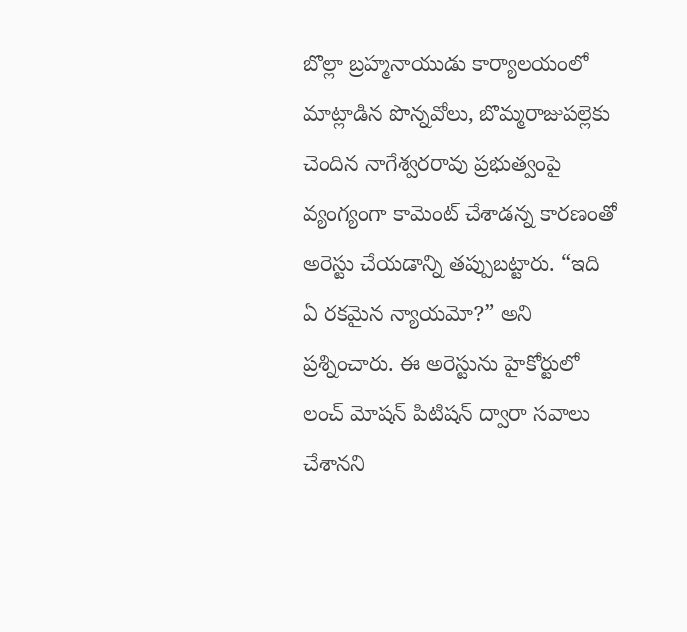బొల్లా బ్రహ్మనాయుడు కార్యాలయంలో మాట్లాడిన పొన్నవోలు, బొమ్మరాజుపల్లెకు చెందిన నాగేశ్వరరావు ప్రభుత్వంపై వ్యంగ్యంగా కామెంట్ చేశాడన్న కారణంతో అరెస్టు చేయడాన్ని తప్పుబట్టారు. “ఇది ఏ రకమైన న్యాయమో?” అని ప్రశ్నించారు. ఈ అరెస్టును హైకోర్టులో లంచ్ మోషన్ పిటిషన్ ద్వారా సవాలు చేశానని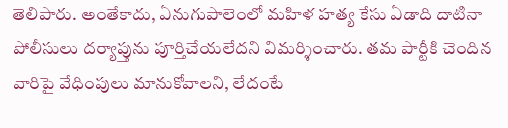తెలిపారు. అంతేకాదు, ఏనుగుపాలెంలో మహిళ హత్య కేసు ఏడాది దాటినా పోలీసులు దర్యాప్తును పూర్తిచేయలేదని విమర్శించారు. తమ పార్టీకి చెందిన వారిపై వేధింపులు మానుకోవాలని, లేదంటే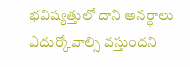భవిష్యత్తులో దాని అనర్ధాలు ఎదుర్కోవాల్సి వస్తుందని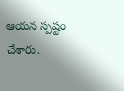ఆయన స్పష్టం చేశారు.